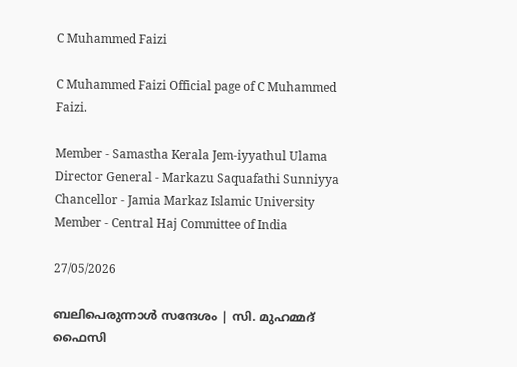C Muhammed Faizi

C Muhammed Faizi Official page of C Muhammed Faizi.

Member - Samastha Kerala Jem-iyyathul Ulama
Director General - Markazu Saquafathi Sunniyya
Chancellor - Jamia Markaz Islamic University
Member - Central Haj Committee of India

27/05/2026

ബലിപെരുന്നാൾ സന്ദേശം | സി. മുഹമ്മദ്‌ ഫൈസി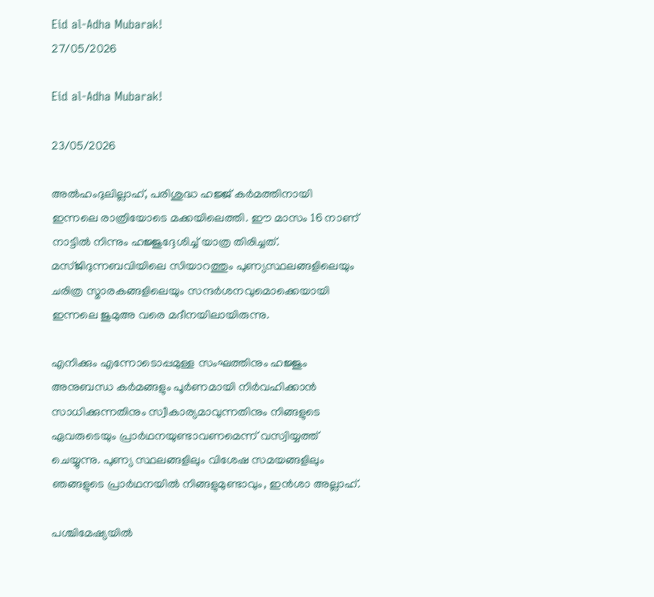Eid al-Adha Mubarak!
27/05/2026

Eid al-Adha Mubarak!

23/05/2026

അൽഹംദുലില്ലാഹ്, പരിശുദ്ധ ഹജ്ജ് കർമത്തിനായി ഇന്നലെ രാത്രിയോടെ മക്കയിലെത്തി. ഈ മാസം 16 നാണ് നാട്ടിൽ നിന്നും ഹജ്ജുദ്ദേശിച്ച് യാത്ര തിരിച്ചത്. മസ്ജിദുന്നബവിയിലെ സിയാറത്തും പുണ്യസ്ഥലങ്ങളിലെയും ചരിത്ര സ്മാരകങ്ങളിലെയും സന്ദർശനവുമൊക്കെയായി ഇന്നലെ ജുമുഅ വരെ മദീനയിലായിരുന്നു.

എനിക്കും എന്നോടൊപ്പമുള്ള സംഘത്തിനും ഹജ്ജും അനുബന്ധ കർമങ്ങളും പൂർണമായി നിർവഹിക്കാൻ സാധിക്കുന്നതിനും സ്വീകാര്യമാവുന്നതിനും നിങ്ങളുടെ ഏവരുടെയും പ്രാർഥനയുണ്ടാവണമെന്ന് വസ്വിയ്യത്ത് ചെയ്യുന്നു. പുണ്യ സ്ഥലങ്ങളിലും വിശേഷ സമയങ്ങളിലും ഞങ്ങളുടെ പ്രാർഥനയിൽ നിങ്ങളുമുണ്ടാവും, ഇൻശാ അല്ലാഹ്.

പശ്ചിമേഷ്യയിൽ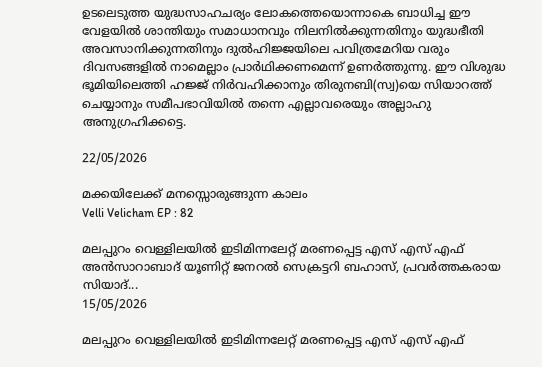ഉടലെടുത്ത യുദ്ധസാഹചര്യം ലോകത്തെയൊന്നാകെ ബാധിച്ച ഈ വേളയിൽ ശാന്തിയും സമാധാനവും നിലനിൽക്കുന്നതിനും യുദ്ധഭീതി അവസാനിക്കുന്നതിനും ദുൽഹിജ്ജയിലെ പവിത്രമേറിയ വരും ദിവസങ്ങളിൽ നാമെല്ലാം പ്രാർഥിക്കണമെന്ന് ഉണർത്തുന്നു. ഈ വിശുദ്ധ ഭൂമിയിലെത്തി ഹജ്ജ് നിർവഹിക്കാനും തിരുനബി(സ്വ)യെ സിയാറത്ത് ചെയ്യാനും സമീപഭാവിയിൽ തന്നെ എല്ലാവരെയും അല്ലാഹു അനുഗ്രഹിക്കട്ടെ.

22/05/2026

മക്കയിലേക്ക് മനസ്സൊരുങ്ങുന്ന കാലം
Velli Velicham EP : 82

മലപ്പുറം വെള്ളിലയിൽ ഇടിമിന്നലേറ്റ് മരണപ്പെട്ട എസ് എസ് എഫ് അൻസാറാബാദ് യൂണിറ്റ് ജനറൽ സെക്രട്ടറി ബഹാസ്, പ്രവർത്തകരായ സിയാദ്...
15/05/2026

മലപ്പുറം വെള്ളിലയിൽ ഇടിമിന്നലേറ്റ് മരണപ്പെട്ട എസ് എസ് എഫ്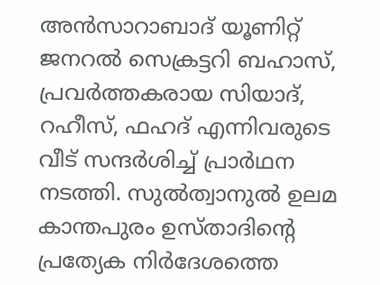അൻസാറാബാദ് യൂണിറ്റ് ജനറൽ സെക്രട്ടറി ബഹാസ്, പ്രവർത്തകരായ സിയാദ്, റഹീസ്, ഫഹദ് എന്നിവരുടെ വീട് സന്ദർശിച്ച്‌ പ്രാർഥന നടത്തി. സുൽത്വാനുൽ ഉലമ കാന്തപുരം ഉസ്താദിന്റെ പ്രത്യേക നിർദേശത്തെ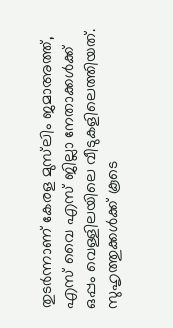തുടർന്നാണ് കേരള മുസ്‌ലിം ജമാഅത്ത്, എസ് വൈ എസ് ജില്ലാ നേതാക്കൾക്ക് ഒപ്പം വെള്ളിലയിലെ വീടുകളിലെത്തിയത്. സുഹൃത്തുക്കൾക്ക് കൂടെ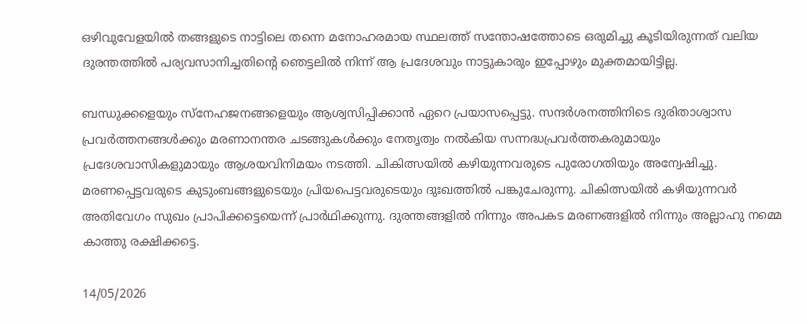ഒഴിവുവേളയിൽ തങ്ങളുടെ നാട്ടിലെ തന്നെ മനോഹരമായ സ്ഥലത്ത് സന്തോഷത്തോടെ ഒരുമിച്ചു കൂടിയിരുന്നത് വലിയ ദുരന്തത്തിൽ പര്യവസാനിച്ചതിന്റെ ഞെട്ടലിൽ നിന്ന് ആ പ്രദേശവും നാട്ടുകാരും ഇപ്പോഴും മുക്തമായിട്ടില്ല.

ബന്ധുക്കളെയും സ്നേഹജനങ്ങളെയും ആശ്വസിപ്പിക്കാൻ ഏറെ പ്രയാസപ്പെട്ടു. സന്ദർശനത്തിനിടെ ദുരിതാശ്വാസ പ്രവർത്തനങ്ങൾക്കും മരണാനന്തര ചടങ്ങുകൾക്കും നേതൃത്വം നൽകിയ സന്നദ്ധപ്രവർത്തകരുമായും പ്രദേശവാസികളുമായും ആശയവിനിമയം നടത്തി. ചികിത്സയിൽ കഴിയുന്നവരുടെ പുരോഗതിയും അന്വേഷിച്ചു. മരണപ്പെട്ടവരുടെ കുടുംബങ്ങളുടെയും പ്രിയപെട്ടവരുടെയും ദുഃഖത്തിൽ പങ്കുചേരുന്നു. ചികിത്സയിൽ കഴിയുന്നവർ അതിവേഗം സുഖം പ്രാപിക്കട്ടെയെന്ന് പ്രാർഥിക്കുന്നു. ദുരന്തങ്ങളിൽ നിന്നും അപകട മരണങ്ങളിൽ നിന്നും അല്ലാഹു നമ്മെ കാത്തു രക്ഷിക്കട്ടെ.

14/05/2026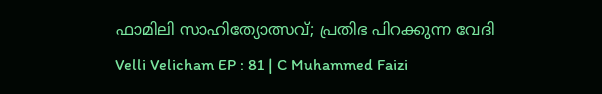ഫാമിലി സാഹിത്യോത്സവ്; പ്രതിഭ പിറക്കുന്ന വേദി
Velli Velicham EP : 81 | C Muhammed Faizi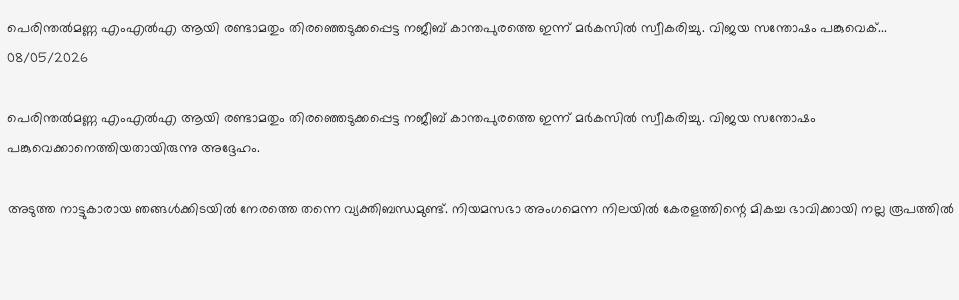പെരിന്തൽമണ്ണ എംഎൽഎ ആയി രണ്ടാമതും തിരഞ്ഞെടുക്കപ്പെട്ട നജീബ് കാന്തപുരത്തെ ഇന്ന് മർകസിൽ സ്വീകരിച്ചു. വിജയ സന്തോഷം പങ്കുവെക്...
08/05/2026

പെരിന്തൽമണ്ണ എംഎൽഎ ആയി രണ്ടാമതും തിരഞ്ഞെടുക്കപ്പെട്ട നജീബ് കാന്തപുരത്തെ ഇന്ന് മർകസിൽ സ്വീകരിച്ചു. വിജയ സന്തോഷം പങ്കുവെക്കാനെത്തിയതായിരുന്നു അദ്ദേഹം.

അടുത്ത നാട്ടുകാരായ ഞങ്ങൾക്കിടയിൽ നേരത്തെ തന്നെ വ്യക്തിബന്ധമുണ്ട്. നിയമസഭാ അംഗമെന്ന നിലയിൽ കേരളത്തിന്റെ മികച്ച ഭാവിക്കായി നല്ല രൂപത്തിൽ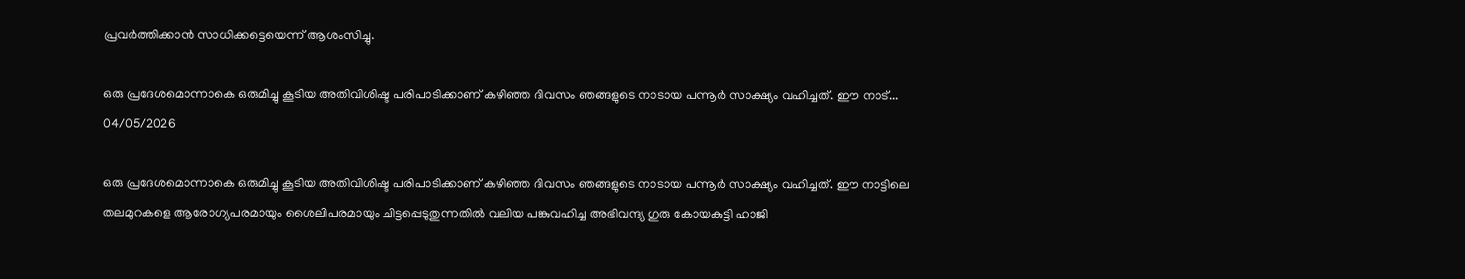പ്രവർത്തിക്കാൻ സാധിക്കട്ടെയെന്ന് ആശംസിച്ചു.

ഒരു പ്രദേശമൊന്നാകെ ഒരുമിച്ചു കൂടിയ അതിവിശിഷ്ട പരിപാടിക്കാണ് കഴിഞ്ഞ ദിവസം ഞങ്ങളുടെ നാടായ പന്നൂർ സാക്ഷ്യം വഹിച്ചത്. ഈ നാട്...
04/05/2026

ഒരു പ്രദേശമൊന്നാകെ ഒരുമിച്ചു കൂടിയ അതിവിശിഷ്ട പരിപാടിക്കാണ് കഴിഞ്ഞ ദിവസം ഞങ്ങളുടെ നാടായ പന്നൂർ സാക്ഷ്യം വഹിച്ചത്. ഈ നാട്ടിലെ തലമുറകളെ ആരോഗ്യപരമായും ശൈലിപരമായും ചിട്ടപ്പെടുതുന്നതിൽ വലിയ പങ്കുവഹിച്ച അഭിവന്ദ്യ ഗുരു കോയകുട്ടി ഹാജി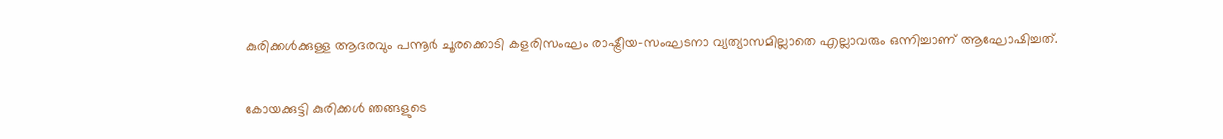കുരിക്കൾക്കുള്ള ആദരവും പന്നൂർ ചൂരക്കൊടി കളരിസംഘം രാഷ്ട്രീയ-സംഘടനാ വ്യത്യാസമില്ലാതെ എല്ലാവരും ഒന്നിച്ചാണ് ആഘോഷിച്ചത്.

കോയക്കുട്ടി കുരിക്കൾ ഞങ്ങളുടെ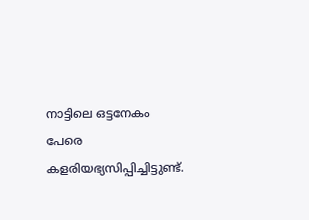നാട്ടിലെ ഒട്ടനേകം പേരെ കളരിയഭ്യസിപ്പിച്ചിട്ടുണ്ട്.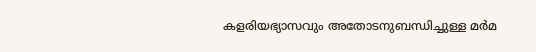കളരിയഭ്യാസവും അതോടനുബന്ധിച്ചുള്ള മർമ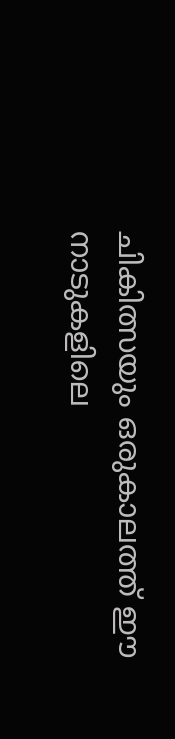ചികിത്സയും ഒരുകാലത്ത് ഈ നാടുകളിലെ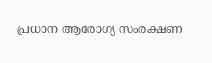പ്രധാന ആരോഗ്യ സംരക്ഷണ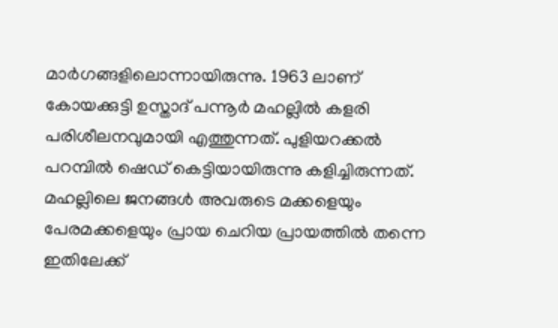മാർഗങ്ങളിലൊന്നായിരുന്നു. 1963 ലാണ് കോയക്കുട്ടി ഉസ്താദ് പന്നൂർ മഹല്ലിൽ കളരി പരിശീലനവുമായി എത്തുന്നത്. പുളിയറക്കൽ പറമ്പിൽ ഷെഡ് കെട്ടിയായിരുന്നു കളിച്ചിരുന്നത്. മഹല്ലിലെ ജനങ്ങൾ അവരുടെ മക്കളെയും പേരമക്കളെയും പ്രായ ചെറിയ പ്രായത്തിൽ തന്നെ ഇതിലേക്ക്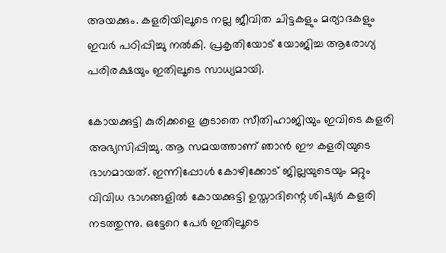അയക്കും. കളരിയിലൂടെ നല്ല ജീവിത ചിട്ടകളും മര്യാദകളും ഇവർ പഠിപ്പിച്ചു നൽകി. പ്രകൃതിയോട് യോജിച്ച ആരോഗ്യ പരിരക്ഷയും ഇതിലൂടെ സാധ്യമായി.

കോയക്കുട്ടി കുരിക്കളെ കൂടാതെ സീതിഹാജിയും ഇവിടെ കളരി അഭ്യസിപ്പിച്ചു. ആ സമയത്താണ് ഞാൻ ഈ കളരിയുടെ ഭാഗമായത്. ഇന്നിപ്പോൾ കോഴിക്കോട് ജില്ലയുടെയും മറ്റും വിവിധ ഭാഗങ്ങളിൽ കോയക്കുട്ടി ഉസ്താദിന്റെ ശിഷ്യർ കളരി നടത്തുന്നു. ഒട്ടേറെ പേർ ഇതിലൂടെ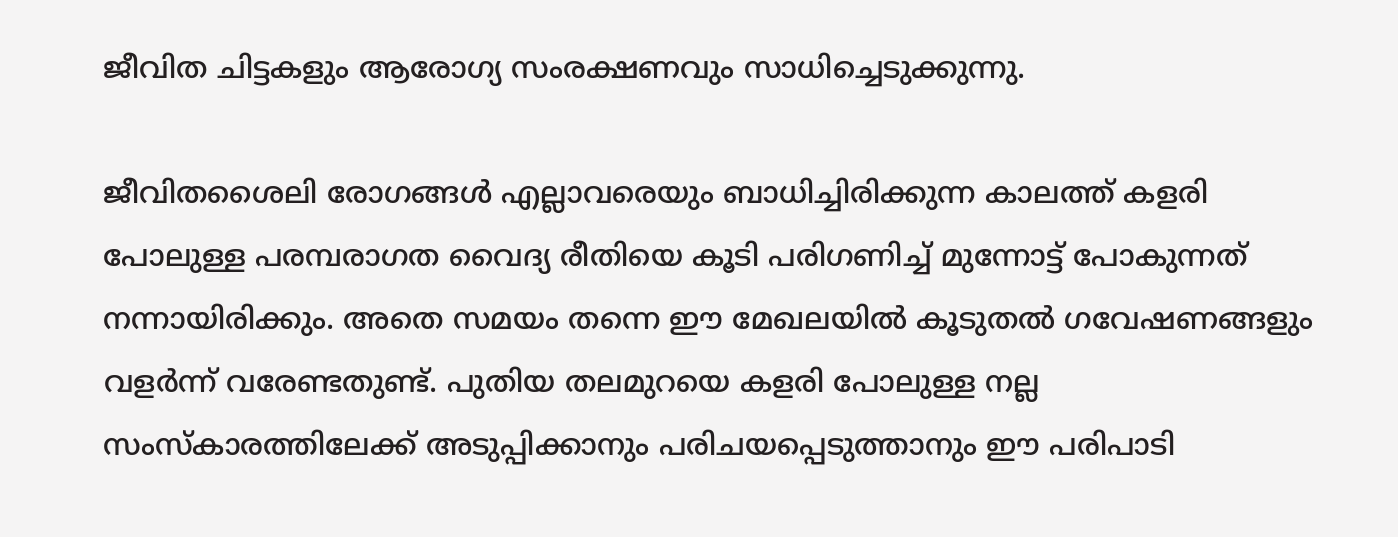ജീവിത ചിട്ടകളും ആരോഗ്യ സംരക്ഷണവും സാധിച്ചെടുക്കുന്നു.

ജീവിതശൈലി രോഗങ്ങൾ എല്ലാവരെയും ബാധിച്ചിരിക്കുന്ന കാലത്ത് കളരി പോലുള്ള പരമ്പരാഗത വൈദ്യ രീതിയെ കൂടി പരിഗണിച്ച് മുന്നോട്ട് പോകുന്നത് നന്നായിരിക്കും. അതെ സമയം തന്നെ ഈ മേഖലയിൽ കൂടുതൽ ഗവേഷണങ്ങളും വളർന്ന് വരേണ്ടതുണ്ട്. പുതിയ തലമുറയെ കളരി പോലുള്ള നല്ല സംസ്കാരത്തിലേക്ക് അടുപ്പിക്കാനും പരിചയപ്പെടുത്താനും ഈ പരിപാടി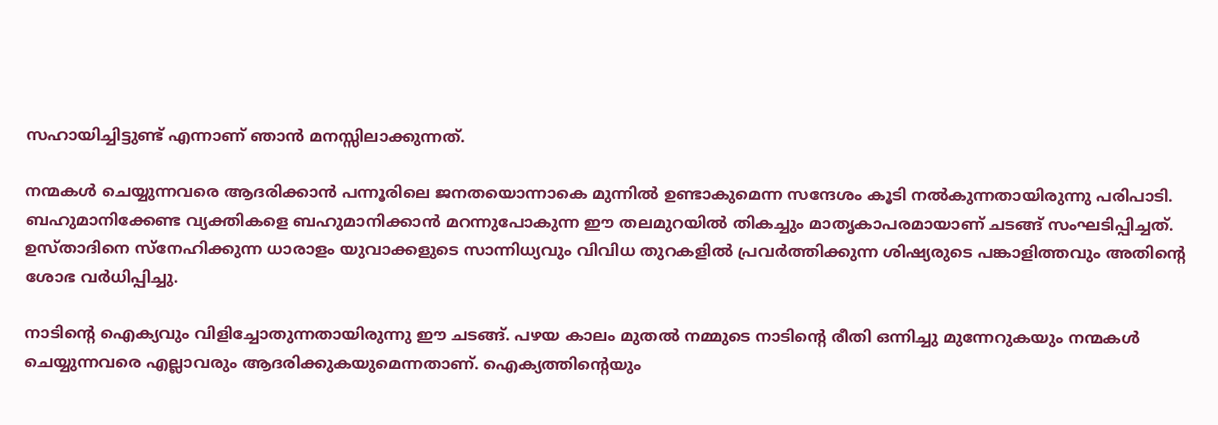സഹായിച്ചിട്ടുണ്ട് എന്നാണ് ഞാൻ മനസ്സിലാക്കുന്നത്.

നന്മകൾ ചെയ്യുന്നവരെ ആദരിക്കാൻ പന്നൂരിലെ ജനതയൊന്നാകെ മുന്നിൽ ഉണ്ടാകുമെന്ന സന്ദേശം കൂടി നൽകുന്നതായിരുന്നു പരിപാടി. ബഹുമാനിക്കേണ്ട വ്യക്തികളെ ബഹുമാനിക്കാൻ മറന്നുപോകുന്ന ഈ തലമുറയിൽ തികച്ചും മാതൃകാപരമായാണ് ചടങ്ങ് സംഘടിപ്പിച്ചത്. ഉസ്താദിനെ സ്നേഹിക്കുന്ന ധാരാളം യുവാക്കളുടെ സാന്നിധ്യവും വിവിധ തുറകളിൽ പ്രവർത്തിക്കുന്ന ശിഷ്യരുടെ പങ്കാളിത്തവും അതിന്റെ ശോഭ വർധിപ്പിച്ചു.

നാടിന്റെ ഐക്യവും വിളിച്ചോതുന്നതായിരുന്നു ഈ ചടങ്ങ്. പഴയ കാലം മുതൽ നമ്മുടെ നാടിന്റെ രീതി ഒന്നിച്ചു മുന്നേറുകയും നന്മകൾ ചെയ്യുന്നവരെ എല്ലാവരും ആദരിക്കുകയുമെന്നതാണ്. ഐക്യത്തിന്റെയും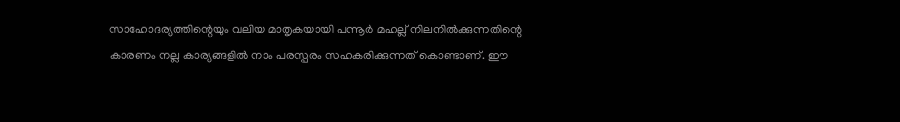സാഹോദര്യത്തിന്റെയും വലിയ മാതൃകയായി പന്നൂർ മഹല്ല് നിലനിൽക്കുന്നതിന്റെ കാരണം നല്ല കാര്യങ്ങളിൽ നാം പരസ്പരം സഹകരിക്കുന്നത് കൊണ്ടാണ്. ഈ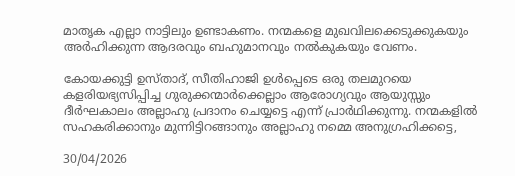മാതൃക എല്ലാ നാട്ടിലും ഉണ്ടാകണം. നന്മകളെ മുഖവിലക്കെടുക്കുകയും അർഹിക്കുന്ന ആദരവും ബഹുമാനവും നൽകുകയും വേണം.

കോയക്കുട്ടി ഉസ്താദ്, സീതിഹാജി ഉൾപ്പെടെ ഒരു തലമുറയെ കളരിയഭ്യസിപ്പിച്ച ഗുരുക്കന്മാർക്കെല്ലാം ആരോഗ്യവും ആയുസ്സും ദീർഘകാലം അല്ലാഹു പ്രദാനം ചെയ്യട്ടെ എന്ന് പ്രാർഥിക്കുന്നു. നന്മകളിൽ സഹകരിക്കാനും മുന്നിട്ടിറങ്ങാനും അല്ലാഹു നമ്മെ അനുഗ്രഹിക്കട്ടെ,

30/04/2026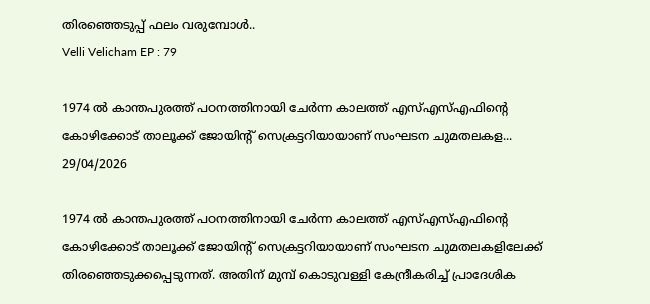തിരഞ്ഞെടുപ്പ് ഫലം വരുമ്പോൾ..
Velli Velicham EP : 79

1974 ൽ കാന്തപുരത്ത് പഠനത്തിനായി ചേർന്ന കാലത്ത് എസ്എസ്എഫിന്റെ കോഴിക്കോട് താലൂക്ക് ജോയിന്റ് സെക്രട്ടറിയായാണ് സംഘടന ചുമതലകള...
29/04/2026

1974 ൽ കാന്തപുരത്ത് പഠനത്തിനായി ചേർന്ന കാലത്ത് എസ്എസ്എഫിന്റെ കോഴിക്കോട് താലൂക്ക് ജോയിന്റ് സെക്രട്ടറിയായാണ് സംഘടന ചുമതലകളിലേക്ക് തിരഞ്ഞെടുക്കപ്പെടുന്നത്. അതിന് മുമ്പ് കൊടുവള്ളി കേന്ദ്രീകരിച്ച് പ്രാദേശിക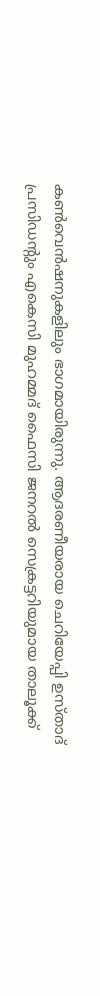കൺവെൻഷനുകളിലും ഭാഗമായിരുന്നു. ആദരണീയരായ ചെറിയേപ്പി ഉസ്താദ് പ്രസിഡന്റും എകെസി മുഹമ്മദ് ഫൈസി ജനറൽ സെക്രട്ടറിയുമായ താലൂക്ക്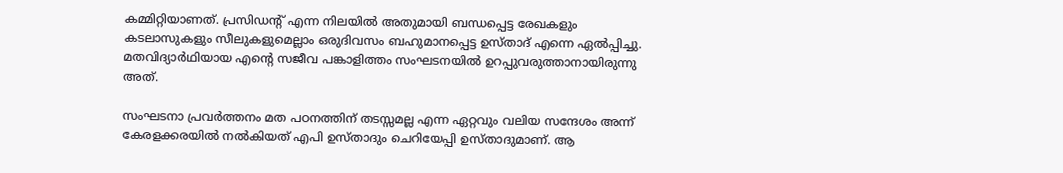കമ്മിറ്റിയാണത്. പ്രസിഡന്റ് എന്ന നിലയിൽ അതുമായി ബന്ധപ്പെട്ട രേഖകളും കടലാസുകളും സീലുകളുമെല്ലാം ഒരുദിവസം ബഹുമാനപ്പെട്ട ഉസ്താദ് എന്നെ ഏൽപ്പിച്ചു. മതവിദ്യാർഥിയായ എന്റെ സജീവ പങ്കാളിത്തം സംഘടനയിൽ ഉറപ്പുവരുത്താനായിരുന്നു അത്.

സംഘടനാ പ്രവർത്തനം മത പഠനത്തിന് തടസ്സമല്ല എന്ന ഏറ്റവും വലിയ സന്ദേശം അന്ന് കേരളക്കരയിൽ നൽകിയത് എപി ഉസ്താദും ചെറിയേപ്പി ഉസ്താദുമാണ്. ആ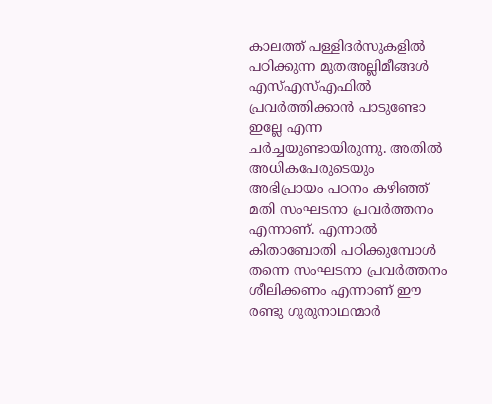കാലത്ത് പള്ളിദർസുകളിൽ പഠിക്കുന്ന മുതഅല്ലിമീങ്ങൾ എസ്എസ്എഫിൽ പ്രവർത്തിക്കാൻ പാടുണ്ടോ ഇല്ലേ എന്ന ചർച്ചയുണ്ടായിരുന്നു. അതിൽ അധികപേരുടെയും അഭിപ്രായം പഠനം കഴിഞ്ഞ് മതി സംഘടനാ പ്രവർത്തനം എന്നാണ്. എന്നാൽ കിതാബോതി പഠിക്കുമ്പോൾ തന്നെ സംഘടനാ പ്രവർത്തനം ശീലിക്കണം എന്നാണ് ഈ രണ്ടു ഗുരുനാഥന്മാർ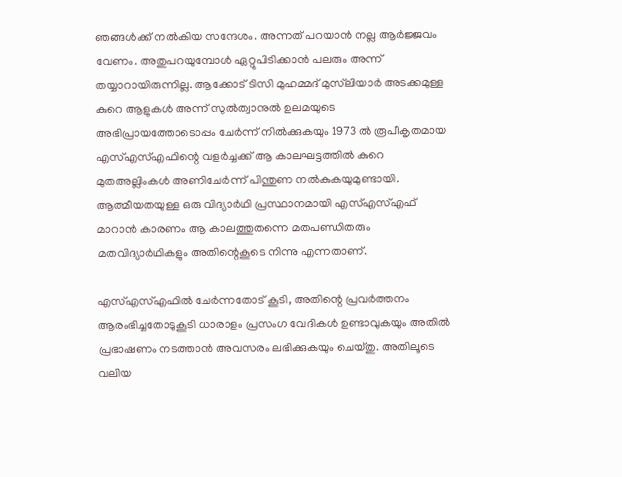ഞങ്ങൾക്ക് നൽകിയ സന്ദേശം. അന്നത് പറയാൻ നല്ല ആർജ്ജവം വേണം. അതുപറയുമ്പോൾ ഏറ്റുപിടിക്കാൻ പലരും അന്ന് തയ്യാറായിരുന്നില്ല. ആക്കോട് ടിസി മുഹമ്മദ് മുസ്‌ലിയാർ അടക്കമുള്ള കുറെ ആളുകൾ അന്ന് സുൽത്വാനുൽ ഉലമയുടെ അഭിപ്രായത്തോടൊപ്പം ചേർന്ന് നിൽക്കുകയും 1973 ൽ രൂപീകൃതമായ എസ്എസ്എഫിന്റെ വളർച്ചക്ക് ആ കാലഘട്ടത്തിൽ കുറെ മുതഅല്ലിംകൾ അണിചേർന്ന് പിന്തുണ നൽകുകയുമുണ്ടായി. ആത്മീയതയുള്ള ഒരു വിദ്യാർഥി പ്രസ്ഥാനമായി എസ്എസ്എഫ് മാറാൻ കാരണം ആ കാലത്തുതന്നെ മതപണ്ഡിതരും മതവിദ്യാർഥികളും അതിന്റെകൂടെ നിന്നു എന്നതാണ്.

എസ്എസ്എഫിൽ ചേർന്നതോട് കൂടി, അതിന്റെ പ്രവർത്തനം ആരംഭിച്ചതോടുകൂടി ധാരാളം പ്രസംഗ വേദികൾ ഉണ്ടാവുകയും അതിൽ പ്രഭാഷണം നടത്താൻ അവസരം ലഭിക്കുകയും ചെയ്തു. അതിലൂടെ വലിയ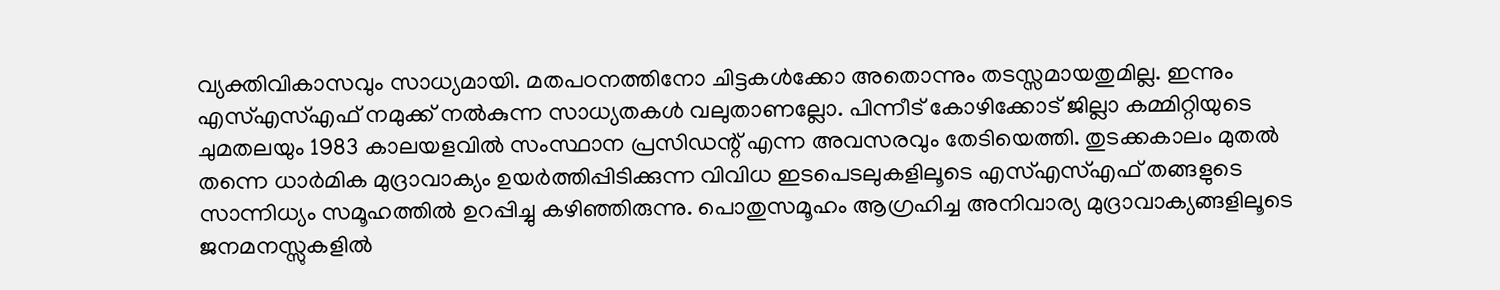വ്യക്തിവികാസവും സാധ്യമായി. മതപഠനത്തിനോ ചിട്ടകൾക്കോ അതൊന്നും തടസ്സമായതുമില്ല. ഇന്നും എസ്എസ്എഫ് നമുക്ക് നൽകുന്ന സാധ്യതകൾ വലുതാണല്ലോ. പിന്നീട് കോഴിക്കോട് ജില്ലാ കമ്മിറ്റിയുടെ ചുമതലയും 1983 കാലയളവിൽ സംസ്ഥാന പ്രസിഡന്റ് എന്ന അവസരവും തേടിയെത്തി. തുടക്കകാലം മുതൽ തന്നെ ധാർമിക മുദ്രാവാക്യം ഉയർത്തിപ്പിടിക്കുന്ന വിവിധ ഇടപെടലുകളിലൂടെ എസ്എസ്എഫ് തങ്ങളുടെ സാന്നിധ്യം സമൂഹത്തിൽ ഉറപ്പിച്ചു കഴിഞ്ഞിരുന്നു. പൊതുസമൂഹം ആഗ്രഹിച്ച അനിവാര്യ മുദ്രാവാക്യങ്ങളിലൂടെ ജനമനസ്സുകളിൽ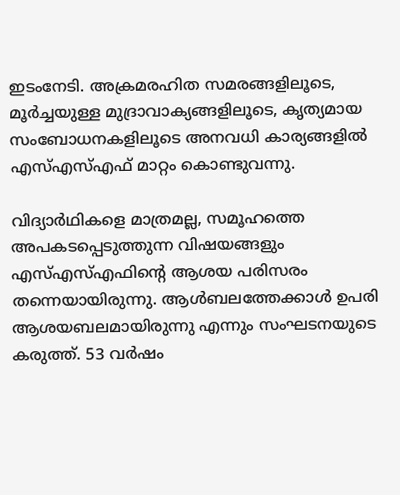ഇടംനേടി. അക്രമരഹിത സമരങ്ങളിലൂടെ, മൂർച്ചയുള്ള മുദ്രാവാക്യങ്ങളിലൂടെ, കൃത്യമായ സംബോധനകളിലൂടെ അനവധി കാര്യങ്ങളിൽ എസ്എസ്എഫ് മാറ്റം കൊണ്ടുവന്നു.

വിദ്യാർഥികളെ മാത്രമല്ല, സമൂഹത്തെ അപകടപ്പെടുത്തുന്ന വിഷയങ്ങളും എസ്എസ്എഫിന്റെ ആശയ പരിസരം തന്നെയായിരുന്നു. ആൾബലത്തേക്കാൾ ഉപരി ആശയബലമായിരുന്നു എന്നും സംഘടനയുടെ കരുത്ത്. 53 വർഷം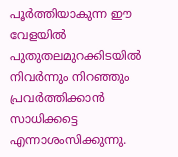പൂർത്തിയാകുന്ന ഈ വേളയിൽ പുതുതലമുറക്കിടയിൽ നിവർന്നും നിറഞ്ഞും പ്രവർത്തിക്കാൻ സാധിക്കട്ടെ എന്നാശംസിക്കുന്നു.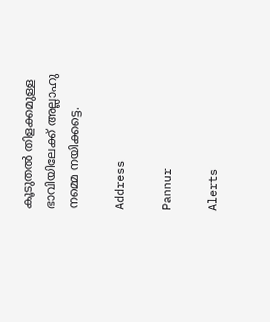കൂടുതൽ തിളക്കമുള്ള ഭാവിയിലേക്ക് അല്ലാഹു നമ്മെ നയിക്കട്ടെ.

Address

Pannur

Alerts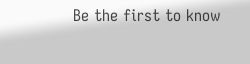Be the first to know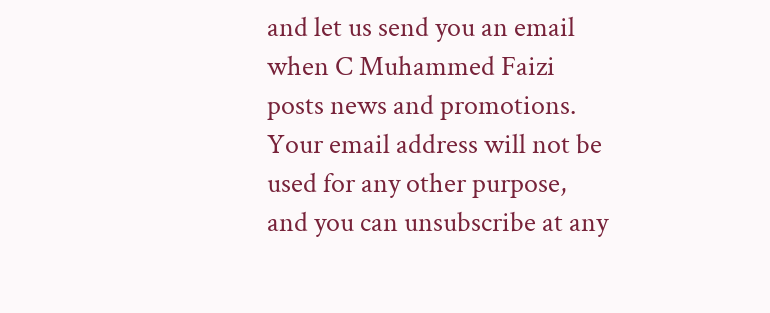and let us send you an email when C Muhammed Faizi posts news and promotions. Your email address will not be used for any other purpose, and you can unsubscribe at any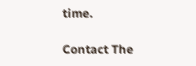time.

Contact The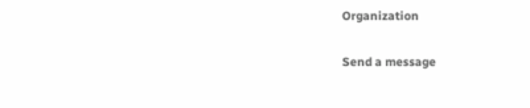Organization

Send a message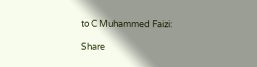to C Muhammed Faizi:

Share